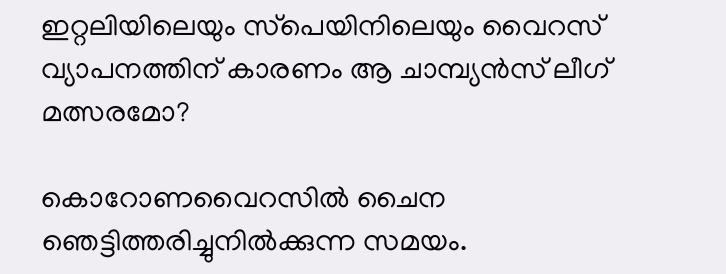ഇറ്റലിയിലെയും സ്‌പെയിനിലെയും വൈറസ് വ്യാപനത്തിന് കാരണം ആ ചാമ്പ്യന്‍സ് ലീഗ് മത്സരമോ?

കൊറോണവൈറസിൽ ചൈന ഞെട്ടിത്തരിച്ചുനിൽക്കുന്ന സമയം.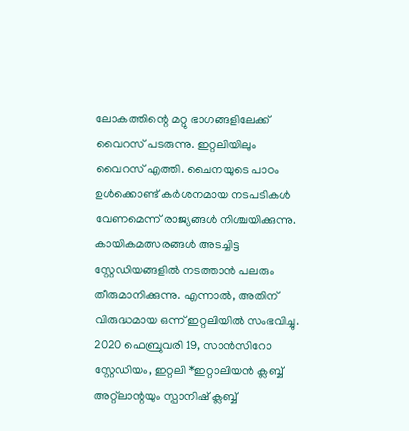ലോകത്തിന്റെ മറ്റു ഭാഗങ്ങളിലേക്ക് വൈറസ് പടരുന്നു. ഇറ്റലിയിലും വൈറസ് എത്തി. ചൈനയുടെ പാഠം ഉൾക്കൊണ്ട് കർശനമായ നടപടികൾ വേണമെന്ന് രാജ്യങ്ങൾ നിശ്ചയിക്കുന്നു. കായികമത്സരങ്ങൾ അടച്ചിട്ട സ്റ്റേഡിയങ്ങളിൽ നടത്താൻ പലരും തീരുമാനിക്കുന്നു. എന്നാൽ, അതിന് വിരുദ്ധമായ ഒന്ന് ഇറ്റലിയിൽ സംഭവിച്ചു. 2020 ഫെബ്രുവരി 19, സാൻസിറോ സ്റ്റേഡിയം, ഇറ്റലി *ഇറ്റാലിയൻ ക്ലബ്ബ് അറ്റ്ലാന്റയും സ്പാനിഷ് ക്ലബ്ബ്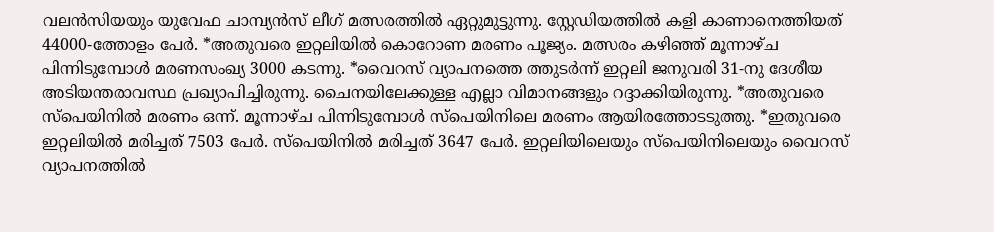വലൻസിയയും യുവേഫ ചാമ്പ്യൻസ് ലീഗ് മത്സരത്തിൽ ഏറ്റുമുട്ടുന്നു. സ്റ്റേഡിയത്തിൽ കളി കാണാനെത്തിയത് 44000-ത്തോളം പേർ. *അതുവരെ ഇറ്റലിയിൽ കൊറോണ മരണം പൂജ്യം. മത്സരം കഴിഞ്ഞ് മൂന്നാഴ്ച പിന്നിടുമ്പോൾ മരണസംഖ്യ 3000 കടന്നു. *വൈറസ് വ്യാപനത്തെ ത്തുടർന്ന് ഇറ്റലി ജനുവരി 31-നു ദേശീയ അടിയന്തരാവസ്ഥ പ്രഖ്യാപിച്ചിരുന്നു. ചൈനയിലേക്കുള്ള എല്ലാ വിമാനങ്ങളും റദ്ദാക്കിയിരുന്നു. *അതുവരെ സ്പെയിനിൽ മരണം ഒന്ന്. മൂന്നാഴ്ച പിന്നിടുമ്പോൾ സ്പെയിനിലെ മരണം ആയിരത്തോടടുത്തു. *ഇതുവരെ ഇറ്റലിയിൽ മരിച്ചത് 7503 പേർ. സ്പെയിനിൽ മരിച്ചത് 3647 പേർ. ഇറ്റലിയിലെയും സ്പെയിനിലെയും വൈറസ് വ്യാപനത്തിൽ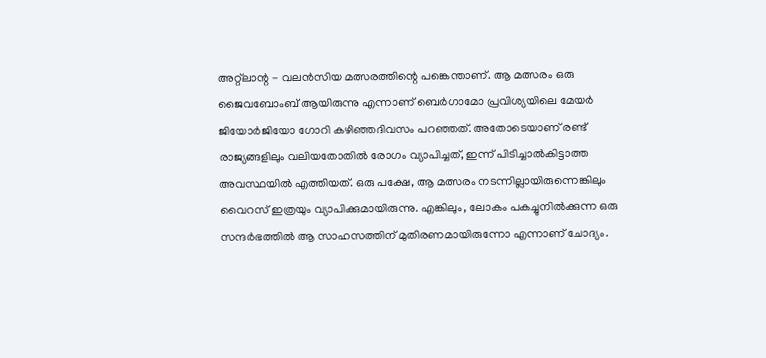അറ്റ്ലാന്റ - വലൻസിയ മത്സരത്തിന്റെ പങ്കെന്താണ്. ആ മത്സരം ഒരു ജൈവബോംബ് ആയിരുന്നു എന്നാണ് ബെർഗാമോ പ്രവിശ്യയിലെ മേയർ ജിയോർജിയോ ഗോറി കഴിഞ്ഞദിവസം പറഞ്ഞത്. അതോടെയാണ് രണ്ട് രാജ്യങ്ങളിലും വലിയതോതിൽ രോഗം വ്യാപിച്ചത്, ഇന്ന് പിടിച്ചാൽകിട്ടാത്ത അവസ്ഥയിൽ എത്തിയത്. ഒരു പക്ഷേ, ആ മത്സരം നടന്നില്ലായിരുന്നെങ്കിലും വൈറസ് ഇത്രയും വ്യാപിക്കുമായിരുന്നു. എങ്കിലും, ലോകം പകച്ചുനിൽക്കുന്ന ഒരു സന്ദർഭത്തിൽ ആ സാഹസത്തിന് മുതിരണമായിരുന്നോ എന്നാണ് ചോദ്യം.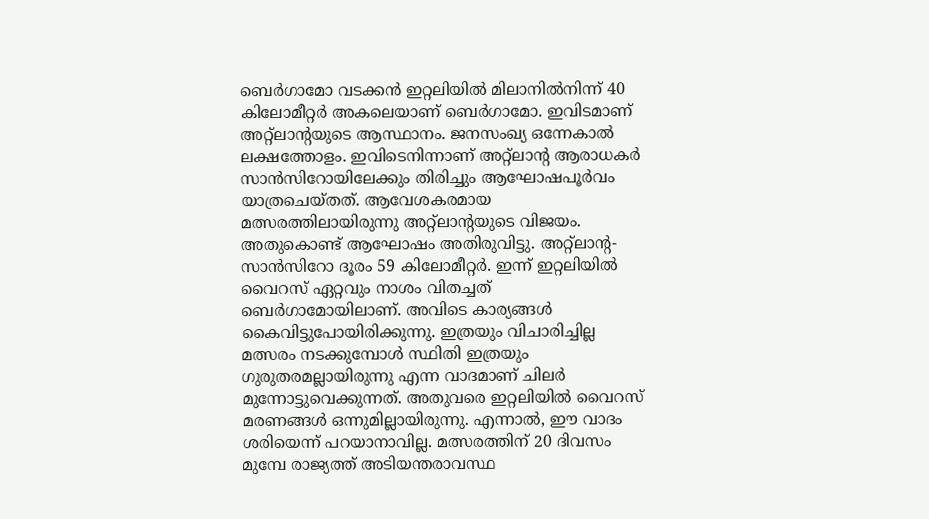ബെർഗാമോ വടക്കൻ ഇറ്റലിയിൽ മിലാനിൽനിന്ന് 40 കിലോമീറ്റർ അകലെയാണ് ബെർഗാമോ. ഇവിടമാണ് അറ്റ്ലാന്റയുടെ ആസ്ഥാനം. ജനസംഖ്യ ഒന്നേകാൽ ലക്ഷത്തോളം. ഇവിടെനിന്നാണ് അറ്റ്ലാന്റ ആരാധകർ സാൻസിറോയിലേക്കും തിരിച്ചും ആഘോഷപൂർവം യാത്രചെയ്തത്. ആവേശകരമായ മത്സരത്തിലായിരുന്നു അറ്റ്ലാന്റയുടെ വിജയം. അതുകൊണ്ട് ആഘോഷം അതിരുവിട്ടു. അറ്റ്ലാന്റ- സാൻസിറോ ദൂരം 59 കിലോമീറ്റർ. ഇന്ന് ഇറ്റലിയിൽ വൈറസ് ഏറ്റവും നാശം വിതച്ചത് ബെർഗാമോയിലാണ്. അവിടെ കാര്യങ്ങൾ കൈവിട്ടുപോയിരിക്കുന്നു. ഇത്രയും വിചാരിച്ചില്ല മത്സരം നടക്കുമ്പോൾ സ്ഥിതി ഇത്രയും ഗുരുതരമല്ലായിരുന്നു എന്ന വാദമാണ് ചിലർ മുന്നോട്ടുവെക്കുന്നത്. അതുവരെ ഇറ്റലിയിൽ വൈറസ് മരണങ്ങൾ ഒന്നുമില്ലായിരുന്നു. എന്നാൽ, ഈ വാദം ശരിയെന്ന് പറയാനാവില്ല. മത്സരത്തിന് 20 ദിവസം മുമ്പേ രാജ്യത്ത് അടിയന്തരാവസ്ഥ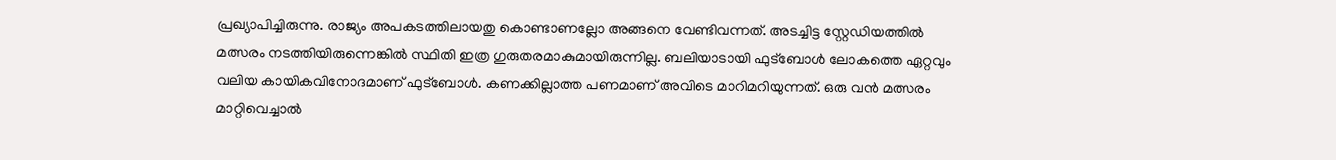പ്രഖ്യാപിച്ചിരുന്നു. രാജ്യം അപകടത്തിലായതു കൊണ്ടാണല്ലോ അങ്ങനെ വേണ്ടിവന്നത്. അടച്ചിട്ട സ്റ്റേഡിയത്തിൽ മത്സരം നടത്തിയിരുന്നെങ്കിൽ സ്ഥിതി ഇത്ര ഗുരുതരമാകുമായിരുന്നില്ല. ബലിയാടായി ഫുട്ബോൾ ലോകത്തെ ഏറ്റവും വലിയ കായികവിനോദമാണ് ഫുട്ബോൾ. കണക്കില്ലാത്ത പണമാണ് അവിടെ മാറിമറിയുന്നത്. ഒരു വൻ മത്സരം മാറ്റിവെച്ചാൽ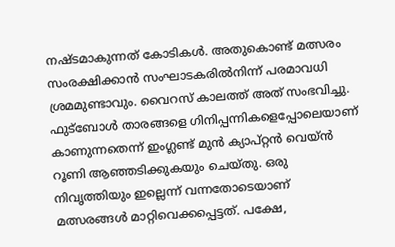നഷ്ടമാകുന്നത് കോടികൾ. അതുകൊണ്ട് മത്സരം സംരക്ഷിക്കാൻ സംഘാടകരിൽനിന്ന് പരമാവധി ശ്രമമുണ്ടാവും. വൈറസ് കാലത്ത് അത് സംഭവിച്ചു. ഫുട്ബോൾ താരങ്ങളെ ഗിനിപ്പന്നികളെപ്പോലെയാണ് കാണുന്നതെന്ന് ഇംഗ്ലണ്ട് മുൻ ക്യാപ്റ്റൻ വെയ്ൻ റൂണി ആഞ്ഞടിക്കുകയും ചെയ്തു. ഒരു നിവൃത്തിയും ഇല്ലെന്ന് വന്നതോടെയാണ് മത്സരങ്ങൾ മാറ്റിവെക്കപ്പെട്ടത്. പക്ഷേ,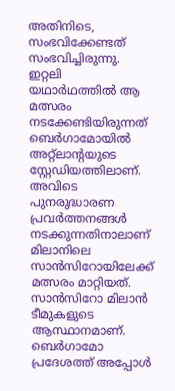അതിനിടെ, സംഭവിക്കേണ്ടത് സംഭവിച്ചിരുന്നു. ഇറ്റലി യഥാർഥത്തിൽ ആ മത്സരം നടക്കേണ്ടിയിരുന്നത് ബെർഗാമോയിൽ അറ്റ്ലാന്റയുടെ സ്റ്റേഡിയത്തിലാണ്. അവിടെ പുനരുദ്ധാരണ പ്രവർത്തനങ്ങൾ നടക്കുന്നതിനാലാണ് മിലാനിലെ സാൻസിറോയിലേക്ക് മത്സരം മാറ്റിയത്. സാൻസിറോ മിലാൻ ടീമുകളുടെ ആസ്ഥാനമാണ്. ബെർഗാമോ പ്രദേശത്ത് അപ്പോൾ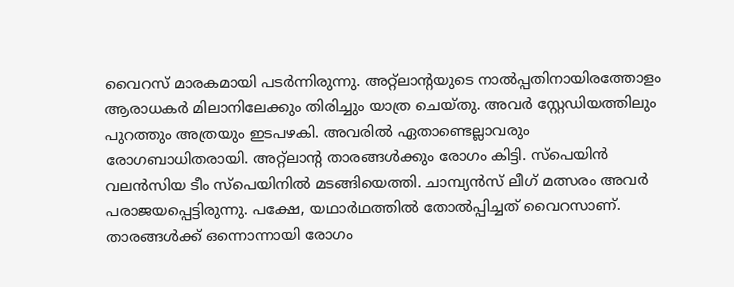വൈറസ് മാരകമായി പടർന്നിരുന്നു. അറ്റ്ലാന്റയുടെ നാൽപ്പതിനായിരത്തോളം ആരാധകർ മിലാനിലേക്കും തിരിച്ചും യാത്ര ചെയ്തു. അവർ സ്റ്റേഡിയത്തിലും പുറത്തും അത്രയും ഇടപഴകി. അവരിൽ ഏതാണ്ടെല്ലാവരും രോഗബാധിതരായി. അറ്റ്ലാന്റ താരങ്ങൾക്കും രോഗം കിട്ടി. സ്പെയിൻ വലൻസിയ ടീം സ്പെയിനിൽ മടങ്ങിയെത്തി. ചാമ്പ്യൻസ് ലീഗ് മത്സരം അവർ പരാജയപ്പെട്ടിരുന്നു. പക്ഷേ, യഥാർഥത്തിൽ തോൽപ്പിച്ചത് വൈറസാണ്. താരങ്ങൾക്ക് ഒന്നൊന്നായി രോഗം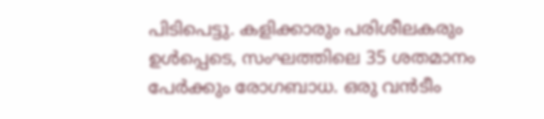പിടിപെട്ടു. കളിക്കാരും പരിശീലകരും ഉൾപ്പെടെ, സംഘത്തിലെ 35 ശതമാനം പേർക്കും രോഗബാധ. ഒരു വൻടീം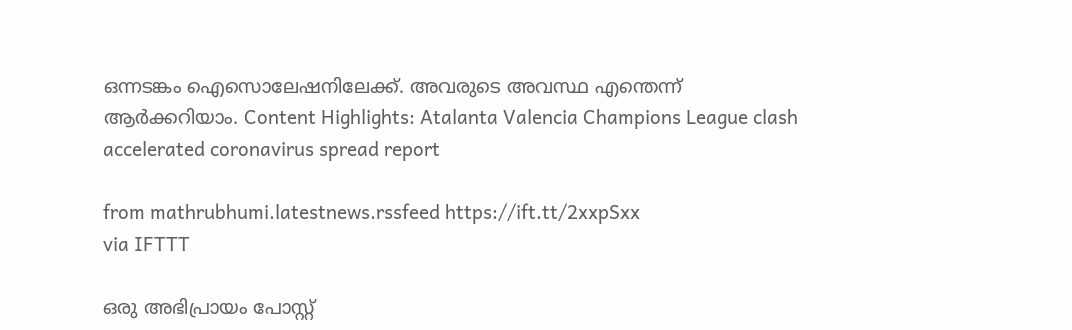ഒന്നടങ്കം ഐസൊലേഷനിലേക്ക്. അവരുടെ അവസ്ഥ എന്തെന്ന് ആർക്കറിയാം. Content Highlights: Atalanta Valencia Champions League clash accelerated coronavirus spread report

from mathrubhumi.latestnews.rssfeed https://ift.tt/2xxpSxx
via IFTTT

ഒരു അഭിപ്രായം പോസ്റ്റ്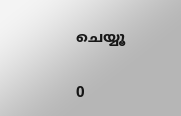ചെയ്യൂ

0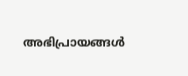അഭിപ്രായങ്ങള്‍